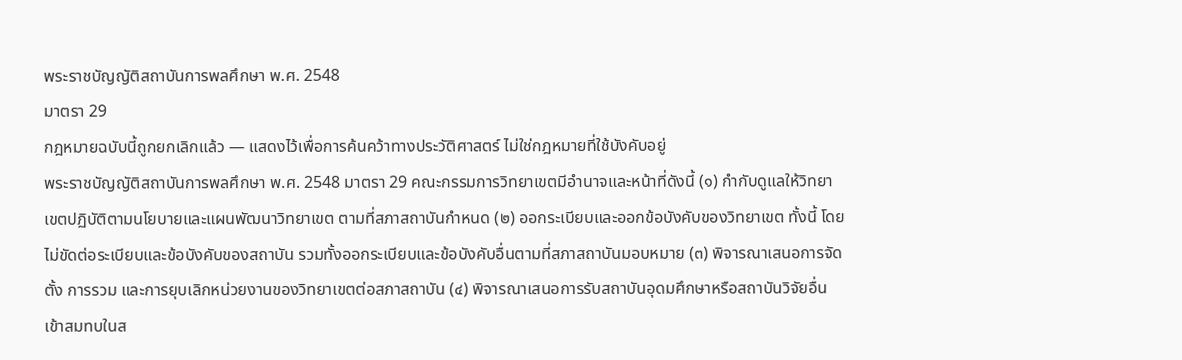พระราชบัญญัติสถาบันการพลศึกษา พ.ศ. 2548
มาตรา 29
กฎหมายฉบับนี้ถูกยกเลิกแล้ว — แสดงไว้เพื่อการค้นคว้าทางประวัติศาสตร์ ไม่ใช่กฎหมายที่ใช้บังคับอยู่
พระราชบัญญัติสถาบันการพลศึกษา พ.ศ. 2548 มาตรา 29 คณะกรรมการวิทยาเขตมีอำนาจและหน้าที่ดังนี้ (๑) กำกับดูแลให้วิทยาเขตปฏิบัติตามนโยบายและแผนพัฒนาวิทยาเขต ตามที่สภาสถาบันกำหนด (๒) ออกระเบียบและออกข้อบังคับของวิทยาเขต ทั้งนี้ โดยไม่ขัดต่อระเบียบและข้อบังคับของสถาบัน รวมทั้งออกระเบียบและข้อบังคับอื่นตามที่สภาสถาบันมอบหมาย (๓) พิจารณาเสนอการจัดตั้ง การรวม และการยุบเลิกหน่วยงานของวิทยาเขตต่อสภาสถาบัน (๔) พิจารณาเสนอการรับสถาบันอุดมศึกษาหรือสถาบันวิจัยอื่นเข้าสมทบในส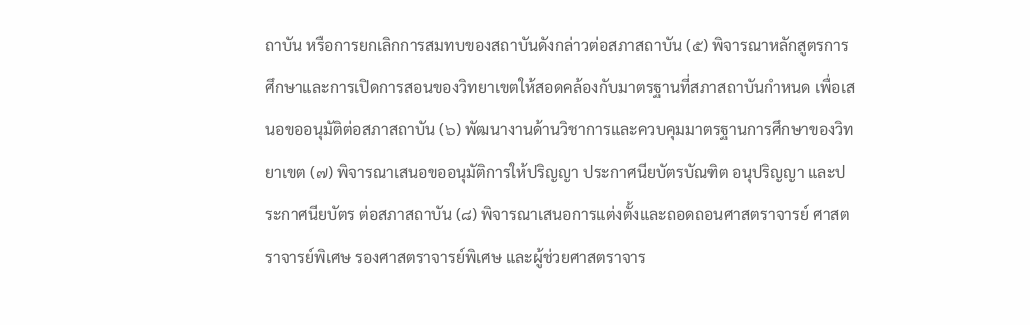ถาบัน หรือการยกเลิกการสมทบของสถาบันดังกล่าวต่อสภาสถาบัน (๕) พิจารณาหลักสูตรการศึกษาและการเปิดการสอนของวิทยาเขตให้สอดคล้องกับมาตรฐานที่สภาสถาบันกำหนด เพื่อเสนอขออนุมัติต่อสภาสถาบัน (๖) พัฒนางานด้านวิชาการและควบคุมมาตรฐานการศึกษาของวิทยาเขต (๗) พิจารณาเสนอขออนุมัติการให้ปริญญา ประกาศนียบัตรบัณฑิต อนุปริญญา และประกาศนียบัตร ต่อสภาสถาบัน (๘) พิจารณาเสนอการแต่งตั้งและถอดถอนศาสตราจารย์ ศาสตราจารย์พิเศษ รองศาสตราจารย์พิเศษ และผู้ช่วยศาสตราจาร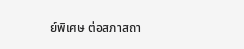ย์พิเศษ ต่อสภาสถา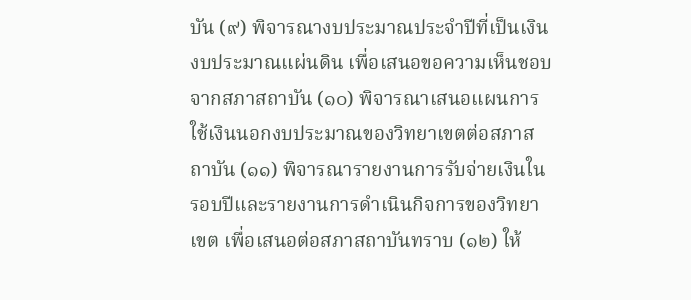บัน (๙) พิจารณางบประมาณประจำปีที่เป็นเงินงบประมาณแผ่นดิน เพื่อเสนอขอความเห็นชอบจากสภาสถาบัน (๑๐) พิจารณาเสนอแผนการใช้เงินนอกงบประมาณของวิทยาเขตต่อสภาสถาบัน (๑๑) พิจารณารายงานการรับจ่ายเงินในรอบปีและรายงานการดำเนินกิจการของวิทยาเขต เพื่อเสนอต่อสภาสถาบันทราบ (๑๒) ให้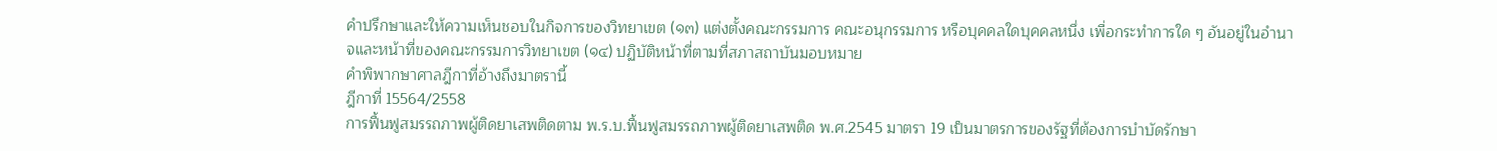คำปรึกษาและให้ความเห็นชอบในกิจการของวิทยาเขต (๑๓) แต่งตั้งคณะกรรมการ คณะอนุกรรมการ หรือบุคคลใดบุคคลหนึ่ง เพื่อกระทำการใด ๆ อันอยู่ในอำนาจและหน้าที่ของคณะกรรมการวิทยาเขต (๑๔) ปฏิบัติหน้าที่ตามที่สภาสถาบันมอบหมาย
คำพิพากษาศาลฎีกาที่อ้างถึงมาตรานี้
ฎีกาที่ 15564/2558
การฟื้นฟูสมรรถภาพผู้ติดยาเสพติดตาม พ.ร.บ.ฟื้นฟูสมรรถภาพผู้ติดยาเสพติด พ.ศ.2545 มาตรา 19 เป็นมาตรการของรัฐที่ต้องการบำบัดรักษา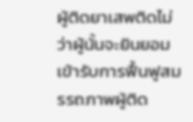ผู้ติดยาเสพติดไม่ว่าผู้นั้นจะยินยอมเข้ารับการฟื้นฟูสมรรถภาพผู้ติด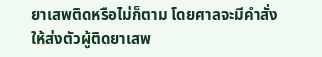ยาเสพติดหรือไม่ก็ตาม โดยศาลจะมีคำสั่งให้ส่งตัวผู้ติดยาเสพ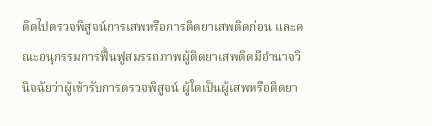ติดไปตรวจพิสูจน์การเสพหรือการติดยาเสพติดก่อน และคณะอนุกรรมการฟื้นฟูสมรรถภาพผู้ติดยาเสพติดมีอำนาจวินิจฉัยว่าผู้เข้ารับการตรวจพิสูจน์ ผู้ใดเป็นผู้เสพหรือติดยา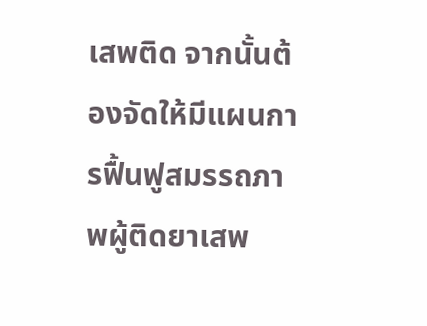เสพติด จากนั้นต้องจัดให้มีแผนการฟื้นฟูสมรรถภาพผู้ติดยาเสพ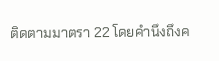ติดตามมาตรา 22 โดยคำนึงถึงค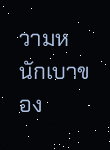วามหนักเบาของ